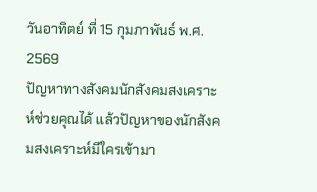วันอาทิตย์ ที่ 15 กุมภาพันธ์ พ.ศ. 2569
ปัญหาทางสังคมนักสังคมสงเคราะห์ช่วยคุณได้ แล้วปัญหาของนักสังคมสงเคราะห์มีใครเข้ามา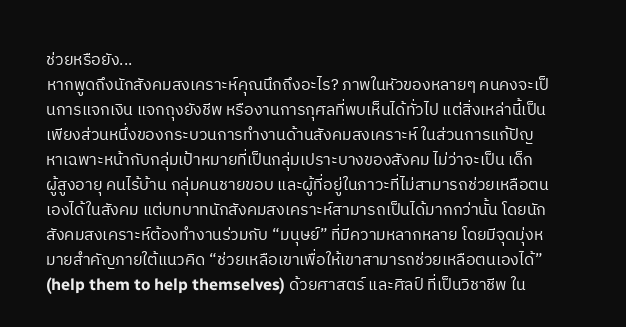ช่วยหรือยัง...
หากพูดถึงนักสังคมสงเคราะห์คุณนึกถึงอะไร? ภาพในหัวของหลายๆ คนคงจะเป็นการแจกเงิน แจกถุงยังชีพ หรืองานการกุศลที่พบเห็นได้ทั่วไป แต่สิ่งเหล่านี้เป็นเพียงส่วนหนึ่งของกระบวนการทำงานด้านสังคมสงเคราะห์ ในส่วนการแก้ปัญหาเฉพาะหน้ากับกลุ่มเป้าหมายที่เป็นกลุ่มเปราะบางของสังคม ไม่ว่าจะเป็น เด็ก
ผู้สูงอายุ คนไร้บ้าน กลุ่มคนชายขอบ และผู้ที่อยู่ในภาวะที่ไม่สามารถช่วยเหลือตนเองได้ในสังคม แต่บทบาทนักสังคมสงเคราะห์สามารถเป็นได้มากกว่านั้น โดยนักสังคมสงเคราะห์ต้องทำงานร่วมกับ “มนุษย์” ที่มีความหลากหลาย โดยมีจุดมุ่งหมายสำคัญภายใต้แนวคิด “ช่วยเหลือเขาเพื่อให้เขาสามารถช่วยเหลือตนเองได้” (help them to help themselves) ด้วยศาสตร์ และศิลป์ ที่เป็นวิชาชีพ ใน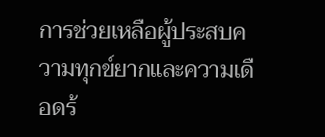การช่วยเหลือผู้ประสบความทุกข์ยากและความเดือดร้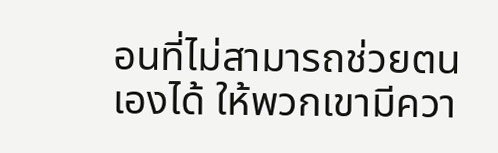อนที่ไม่สามารถช่วยตนเองได้ ให้พวกเขามีควา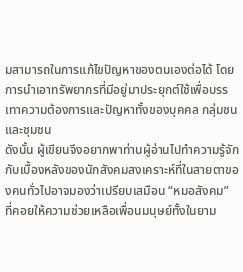มสามารถในการแก้ไขปัญหาของตนเองต่อได้ โดยการนำเอาทรัพยากรที่มีอยู่มาประยุกต์ใช้เพื่อบรรเทาความต้องการและปัญหาทั้งของบุคคล กลุ่มชน และชุมชน
ดังนั้น ผู้เขียนจึงอยากพาท่านผู้อ่านไปทำความรู้จักกับเบื้องหลังของนักสังคมสงเคราะห์ที่ในสายตาของคนทั่วไปอาจมองว่าเปรียบเสมือน “หมอสังคม” ที่คอยให้ความช่วยเหลือเพื่อนมนุษย์ทั้งในยาม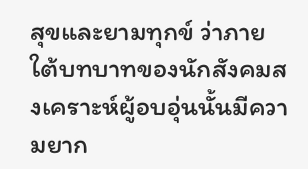สุขและยามทุกข์ ว่าภายใต้บทบาทของนักสังคมสงเคราะห์ผู้อบอุ่นนั้นมีความยาก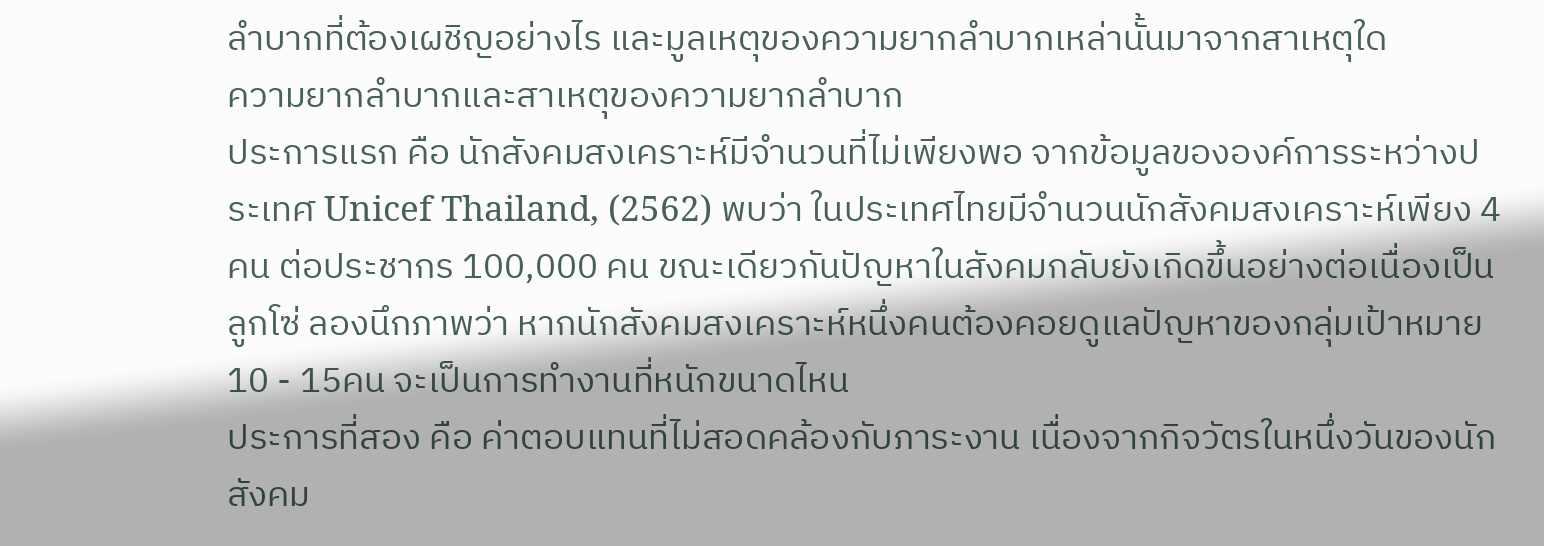ลำบากที่ต้องเผชิญอย่างไร และมูลเหตุของความยากลำบากเหล่านั้นมาจากสาเหตุใด
ความยากลำบากและสาเหตุของความยากลำบาก
ประการแรก คือ นักสังคมสงเคราะห์มีจำนวนที่ไม่เพียงพอ จากข้อมูลขององค์การระหว่างประเทศ Unicef Thailand, (2562) พบว่า ในประเทศไทยมีจำนวนนักสังคมสงเคราะห์เพียง 4 คน ต่อประชากร 100,000 คน ขณะเดียวกันปัญหาในสังคมกลับยังเกิดขึ้นอย่างต่อเนื่องเป็นลูกโซ่ ลองนึกภาพว่า หากนักสังคมสงเคราะห์หนึ่งคนต้องคอยดูแลปัญหาของกลุ่มเป้าหมาย 10 - 15คน จะเป็นการทำงานที่หนักขนาดไหน
ประการที่สอง คือ ค่าตอบแทนที่ไม่สอดคล้องกับภาระงาน เนื่องจากกิจวัตรในหนึ่งวันของนักสังคม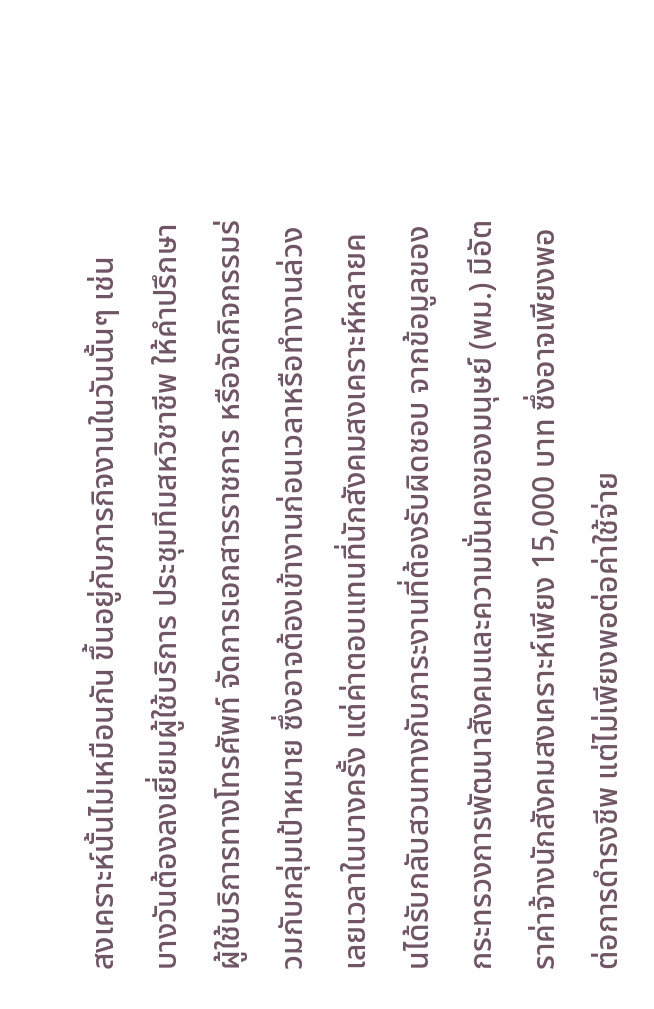สงเคราะห์นั้นไม่เหมือนกัน ขึ้นอยู่กับภารกิจงานในวันนั้นๆ เช่น บางวันต้องลงเยี่ยมผู้ใช้บริการ ประชุมทีมสหวิชาชีพ ให้คำปรึกษาผู้ใช้บริการทางโทรศัพท์ จัดการเอกสารราชการ หรือจัดกิจกรรมร่วมกับกลุ่มเป้าหมาย ซึ่งอาจต้องเข้างานก่อนเวลาหรือทำงานล่วงเลยเวลาในบางครั้ง แต่ค่าตอบแทนที่นักสังคมสงเคราะห์หลายคนได้รับกลับสวนทางกับภาระงานที่ต้องรับผิดชอบ จากข้อมูลของกระทรวงการพัฒนาสังคมและความมั่นคงของมนุษย์ (พม.) มีอัตราค่าจ้างนักสังคมสงเคราะห์เพียง 15,000 บาท ซึ่งอาจเพียงพอต่อการดำรงชีพ แต่ไม่เพียงพอต่อค่าใช้จ่าย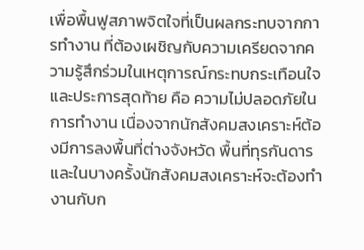เพื่อพื้นฟูสภาพจิตใจที่เป็นผลกระทบจากการทำงาน ที่ต้องเผชิญกับความเครียดจากความรู้สึกร่วมในเหตุการณ์กระทบกระเทือนใจ
และประการสุดท้าย คือ ความไม่ปลอดภัยในการทำงาน เนื่องจากนักสังคมสงเคราะห์ต้องมีการลงพื้นที่ต่างจังหวัด พื้นที่ทุรกันดาร และในบางครั้งนักสังคมสงเคราะห์จะต้องทำงานกับก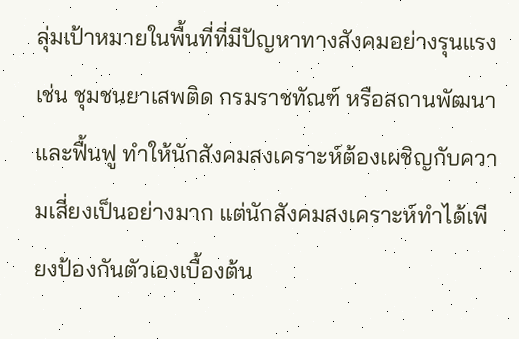ลุ่มเป้าหมายในพื้นที่ที่มีปัญหาทางสังคมอย่างรุนแรง เช่น ชุมชนยาเสพติด กรมราชทัณฑ์ หรือสถานพัฒนาและฟื้นฟู ทำให้นักสังคมสงเคราะห์ต้องเผชิญกับความเสี่ยงเป็นอย่างมาก แต่นักสังคมสงเคราะห์ทำได้เพียงป้องกันตัวเองเบื้องต้น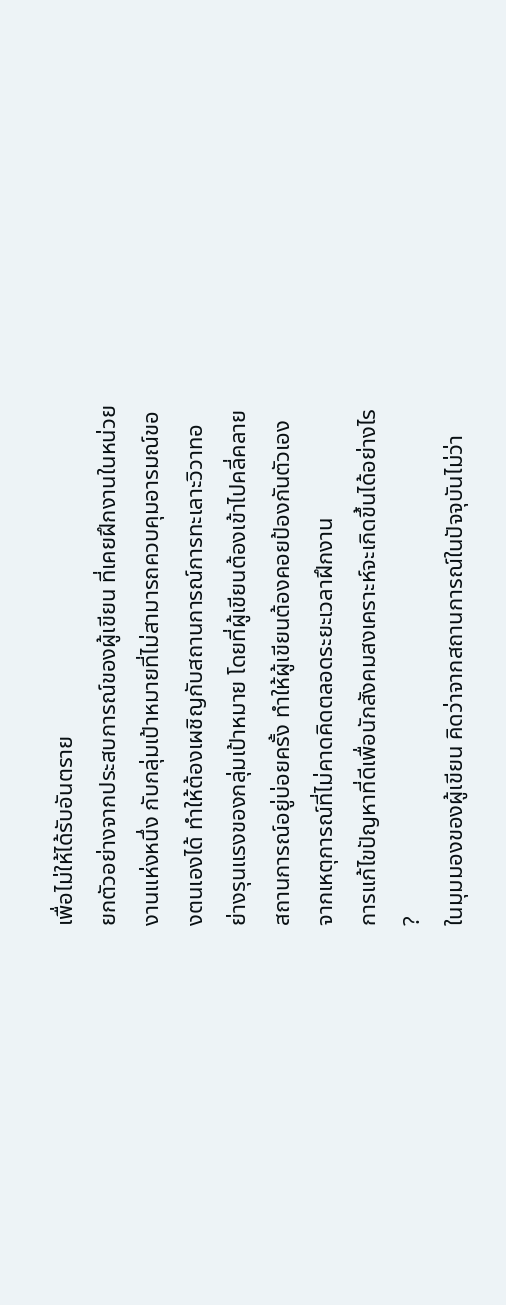เพื่อไม่ให้ได้รับอันตราย
ยกตัวอย่างจากประสบการณ์ของผู้เขียน ที่เคยฝึกงานในหน่วยงานแห่งหนึ่ง กับกลุ่มเป้าหมายที่ไม่สามารถควบคุมอารมณ์ของตนเองได้ ทำให้ต้องเผชิญกับสถานการณ์การทะเลาะวิวาทอย่างรุนแรงของกลุ่มเป้าหมาย โดยที่ผู้เขียนต้องเข้าไปคลี่คลายสถานการณ์อยู่บ่อยครั้ง ทำให้ผู้เขียนต้องคอยป้องกันตัวเองจากเหตุการณ์ที่ไม่คาดคิดตลอดระยะเวลาฝึกงาน
การแก้ไขปัญหาที่ดีเพื่อนักสังคมสงเคราะห์จะเกิดขึ้นได้อย่างไร ?
ในมุมมองของผู้เขียน คิดว่าจากสถานการณ์ในปัจจุบันไม่ว่า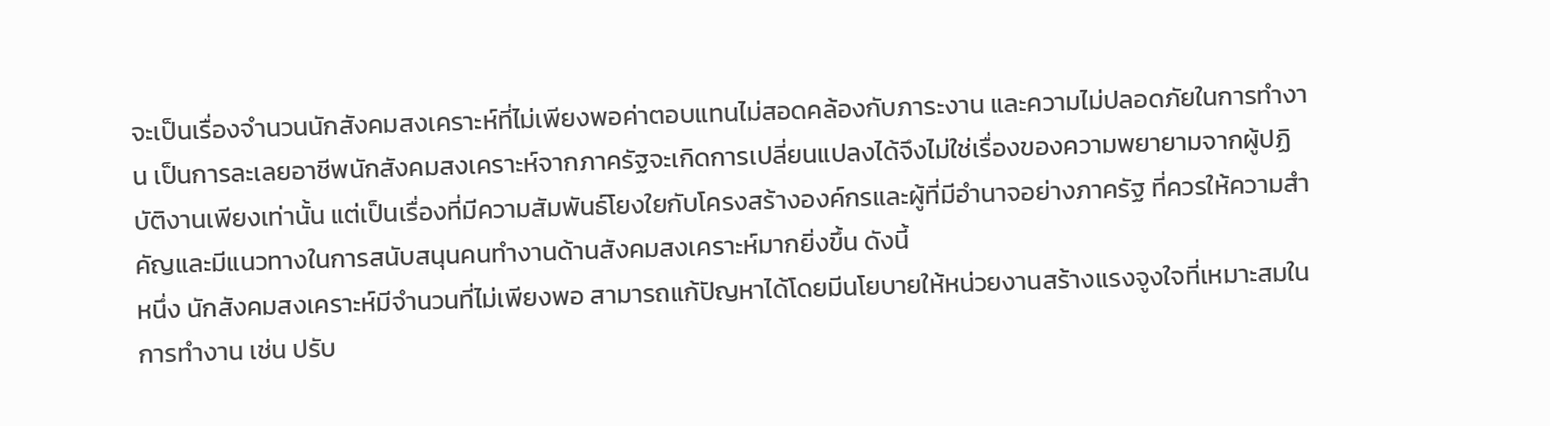จะเป็นเรื่องจำนวนนักสังคมสงเคราะห์ที่ไม่เพียงพอค่าตอบแทนไม่สอดคล้องกับภาระงาน และความไม่ปลอดภัยในการทำงาน เป็นการละเลยอาชีพนักสังคมสงเคราะห์จากภาครัฐจะเกิดการเปลี่ยนแปลงได้จึงไม่ใช่เรื่องของความพยายามจากผู้ปฏิบัติงานเพียงเท่านั้น แต่เป็นเรื่องที่มีความสัมพันธ์โยงใยกับโครงสร้างองค์กรและผู้ที่มีอำนาจอย่างภาครัฐ ที่ควรให้ความสำคัญและมีแนวทางในการสนับสนุนคนทำงานด้านสังคมสงเคราะห์มากยิ่งขึ้น ดังนี้
หนึ่ง นักสังคมสงเคราะห์มีจำนวนที่ไม่เพียงพอ สามารถแก้ปัญหาได้โดยมีนโยบายให้หน่วยงานสร้างแรงจูงใจที่เหมาะสมในการทำงาน เช่น ปรับ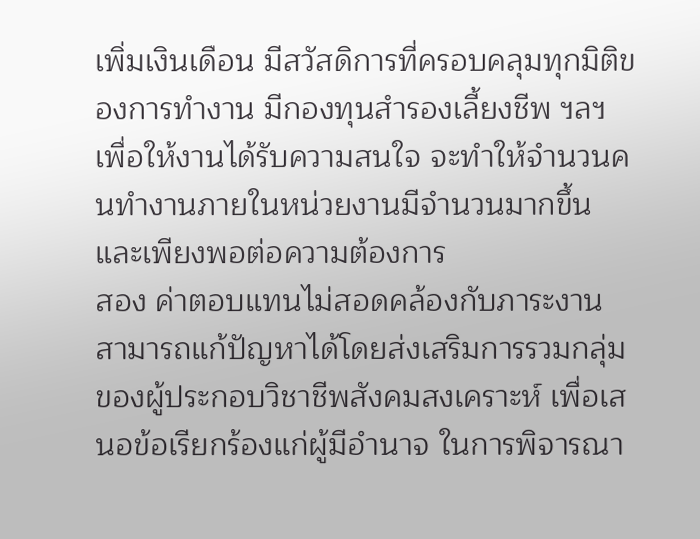เพิ่มเงินเดือน มีสวัสดิการที่ครอบคลุมทุกมิติของการทำงาน มีกองทุนสำรองเลี้ยงชีพ ฯลฯ เพื่อให้งานได้รับความสนใจ จะทำให้จำนวนคนทำงานภายในหน่วยงานมีจำนวนมากขึ้นและเพียงพอต่อความต้องการ
สอง ค่าตอบแทนไม่สอดคล้องกับภาระงาน สามารถแก้ปัญหาได้โดยส่งเสริมการรวมกลุ่มของผู้ประกอบวิชาชีพสังคมสงเคราะห์ เพื่อเสนอข้อเรียกร้องแก่ผู้มีอำนาจ ในการพิจารณา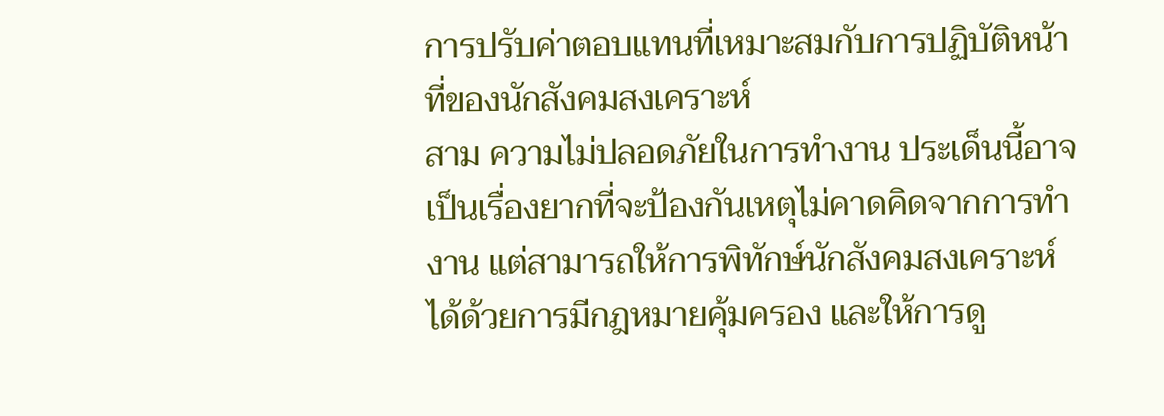การปรับค่าตอบแทนที่เหมาะสมกับการปฏิบัติหน้าที่ของนักสังคมสงเคราะห์
สาม ความไม่ปลอดภัยในการทำงาน ประเด็นนี้อาจเป็นเรื่องยากที่จะป้องกันเหตุไม่คาดคิดจากการทำงาน แต่สามารถให้การพิทักษ์นักสังคมสงเคราะห์ได้ด้วยการมีกฎหมายคุ้มครอง และให้การดู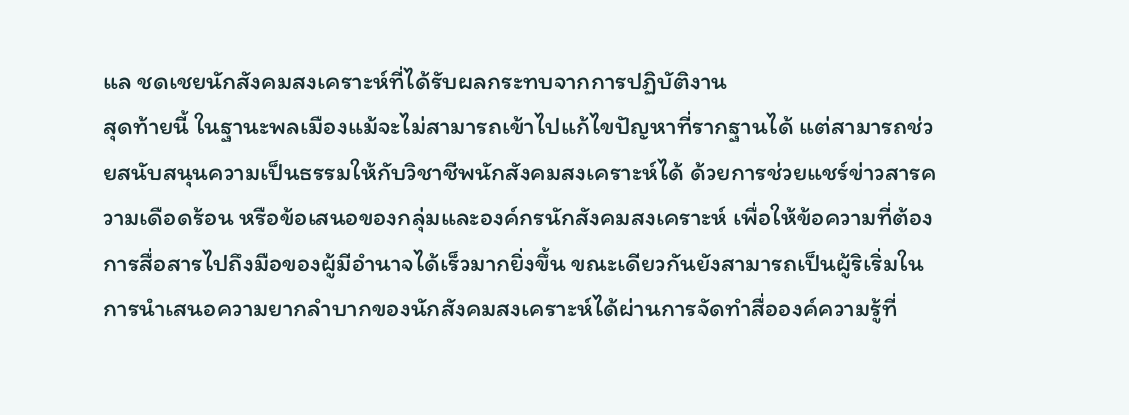แล ชดเชยนักสังคมสงเคราะห์ที่ได้รับผลกระทบจากการปฏิบัติงาน
สุดท้ายนี้ ในฐานะพลเมืองแม้จะไม่สามารถเข้าไปแก้ไขปัญหาที่รากฐานได้ แต่สามารถช่วยสนับสนุนความเป็นธรรมให้กับวิชาชีพนักสังคมสงเคราะห์ได้ ด้วยการช่วยแชร์ข่าวสารความเดือดร้อน หรือข้อเสนอของกลุ่มและองค์กรนักสังคมสงเคราะห์ เพื่อให้ข้อความที่ต้องการสื่อสารไปถึงมือของผู้มีอำนาจได้เร็วมากยิ่งขึ้น ขณะเดียวกันยังสามารถเป็นผู้ริเริ่มในการนำเสนอความยากลำบากของนักสังคมสงเคราะห์ได้ผ่านการจัดทำสื่อองค์ความรู้ที่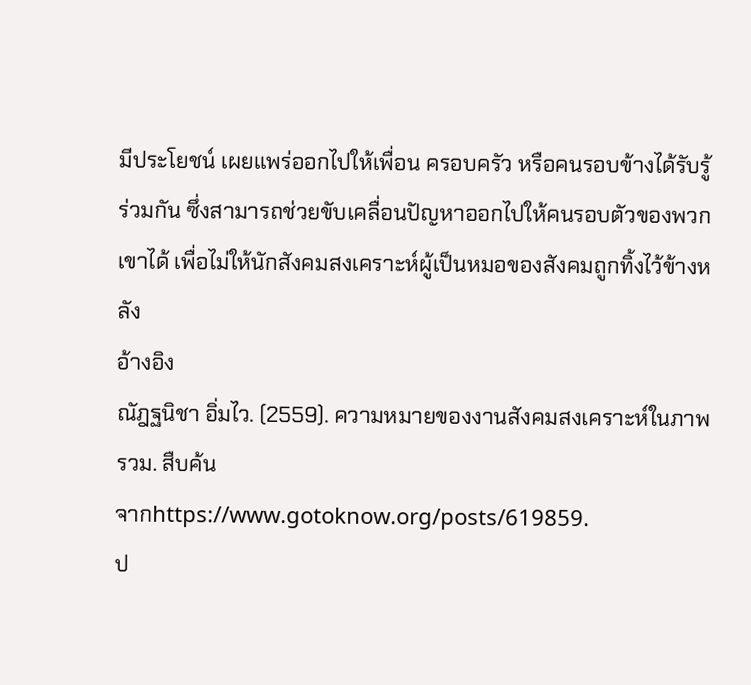มีประโยชน์ เผยแพร่ออกไปให้เพื่อน ครอบครัว หรือคนรอบข้างได้รับรู้ร่วมกัน ซึ่งสามารถช่วยขับเคลื่อนปัญหาออกไปให้คนรอบตัวของพวกเขาได้ เพื่อไม่ให้นักสังคมสงเคราะห์ผู้เป็นหมอของสังคมถูกทิ้งไว้ข้างหลัง
อ้างอิง
ณัฎฐนิชา อิ่มไว. (2559). ความหมายของงานสังคมสงเคราะห์ในภาพรวม. สืบค้น
จากhttps://www.gotoknow.org/posts/619859.
ป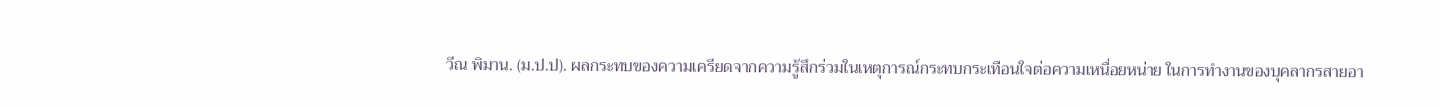วีณ พิมาน. (ม.ป.ป). ผลกระทบของความเครียดจากความรู้สึกร่วมในเหตุการณ์กระทบกระเทือนใจต่อความเหนื่อยหน่าย ในการทำงานของบุคลากรสายอา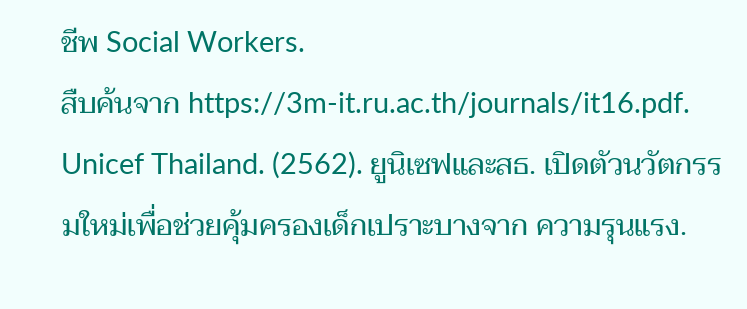ชีพ Social Workers.
สืบค้นจาก https://3m-it.ru.ac.th/journals/it16.pdf.
Unicef Thailand. (2562). ยูนิเซฟและสธ. เปิดตัวนวัตกรรมใหม่เพื่อช่วยคุ้มครองเด็กเปราะบางจาก ความรุนแรง.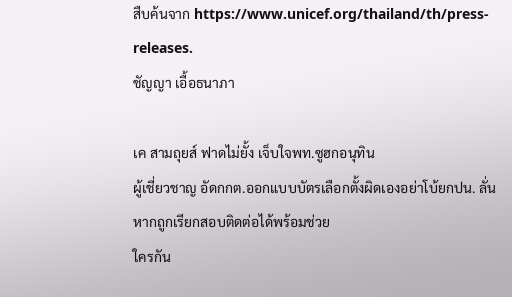สืบค้นจาก https://www.unicef.org/thailand/th/press-releases.
ชัญญา เอื้อธนาภา

เค สามถุยส์ ฟาดไม่ยั้ง เจ็บใจพท.ซูฮกอนุทิน
ผู้เชี่ยวชาญ อัดกกต.ออกแบบบัตรเลือกตั้งผิดเองอย่าโบ้ยกปน. ลั่นหากถูกเรียกสอบติดต่อได้พร้อมช่วย
ใครกัน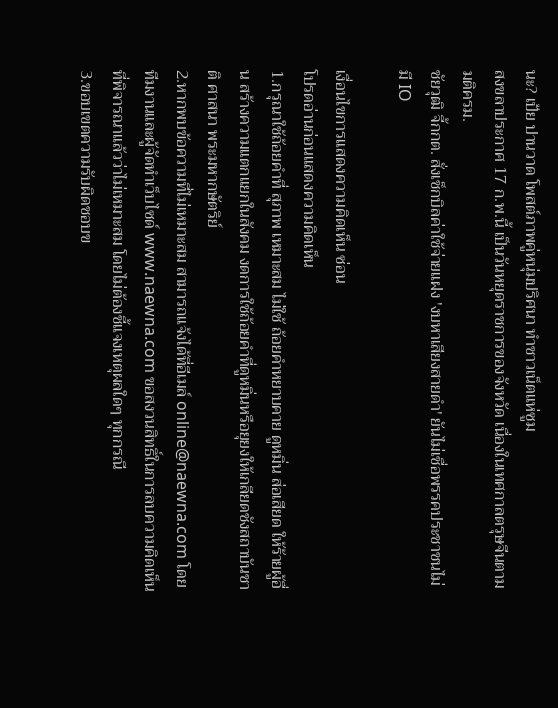นะ? เป้ย ปานวาด โพสต์ภาพคู่หนุ่มปริศนา ทำชาวเน็ตแห่ซูม
สงขลาประกาศ 17 ก.พ.นี้ เป็นวันหยุดราชการของจังหวัด เนื่องในเทศกาลตรุษจีนตามมติครม.
ชัยวุฒิ จี้กกต. สั่งเช็กบิลค่าใช้จ่ายแฝง 'งบหาเสียงสายดำ' ยันไม่เชื่อพรรคประชาชนไม่มี IO

เงื่อนไขการแสดงความคิดเห็น ซ่อน
โปรดอ่านก่อนแสดงความคิดเห็น
1.กรุณาใช้ถ้อยคำที่ สุภาพ เหมาะสม ไม่ใช้ ถ้อยคำหยาบคาย ดูหมิ่น ส่อเสียด ให้ร้ายผู้อื่น สร้างความแตกแยกในสังคม งดการใช้ถ้อยคำที่ดูหมิ่นหรือยุยงให้เกลียดชังสถาบันชาติ ศาสนา พระมหากษัตริย์
2.หากพบข้อความที่ไม่เหมาะสม สามารถแจ้งได้ที่อีเมล์ online@naewna.com โดยทีมงานและผู้จัดทำเว็บไซด์ www.naewna.com ขอสงวนสิทธิ์ในการลบความคิดเห็นที่พิจารณาแล้วว่าไม่เหมาะสม โดยไม่ต้องชี้แจงเหตุผลใดๆ ทุกกรณี
3.ขอบเขตความรับผิดชอบข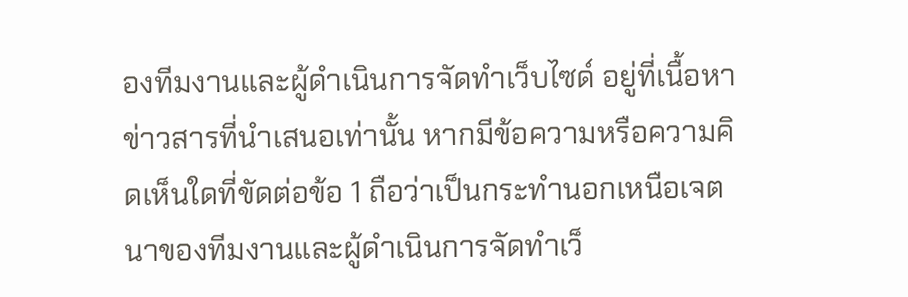องทีมงานและผู้ดำเนินการจัดทำเว็บไซด์ อยู่ที่เนื้อหาข่าวสารที่นำเสนอเท่านั้น หากมีข้อความหรือความคิดเห็นใดที่ขัดต่อข้อ 1 ถือว่าเป็นกระทำนอกเหนือเจตนาของทีมงานและผู้ดำเนินการจัดทำเว็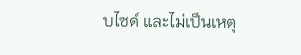บไซด์ และไม่เป็นเหตุ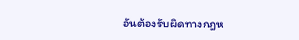อันต้องรับผิดทางกฎห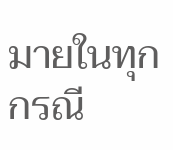มายในทุกกรณี